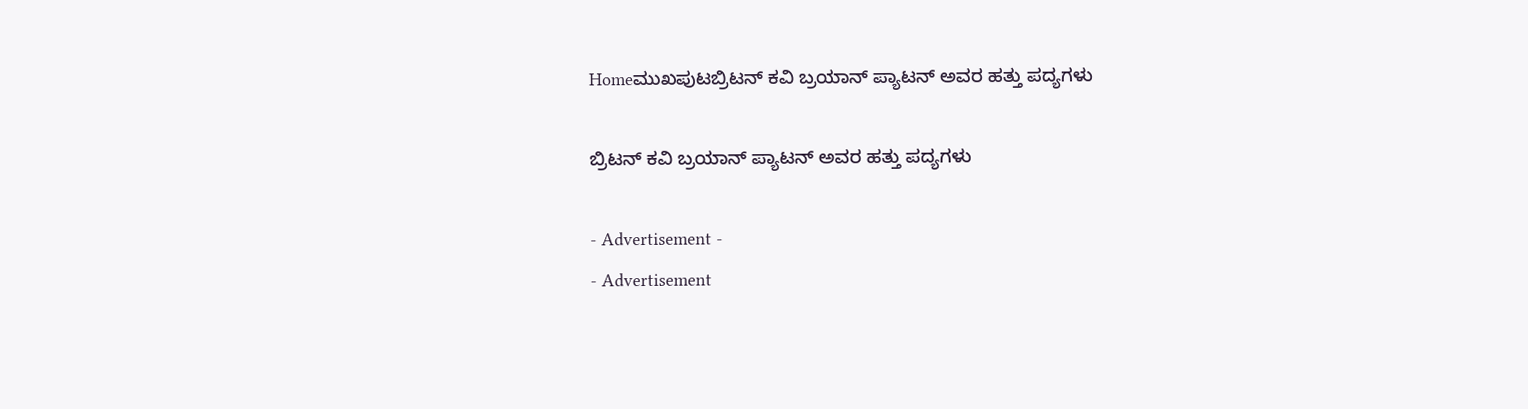Homeಮುಖಪುಟಬ್ರಿಟನ್ ಕವಿ ಬ್ರಯಾನ್ ಪ್ಯಾಟನ್ ಅವರ ಹತ್ತು ಪದ್ಯಗಳು

ಬ್ರಿಟನ್ ಕವಿ ಬ್ರಯಾನ್ ಪ್ಯಾಟನ್ ಅವರ ಹತ್ತು ಪದ್ಯಗಳು

- Advertisement -
- Advertisement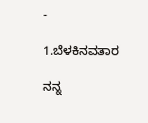-

1.ಬೆಳಕಿನವತಾರ

ನನ್ನ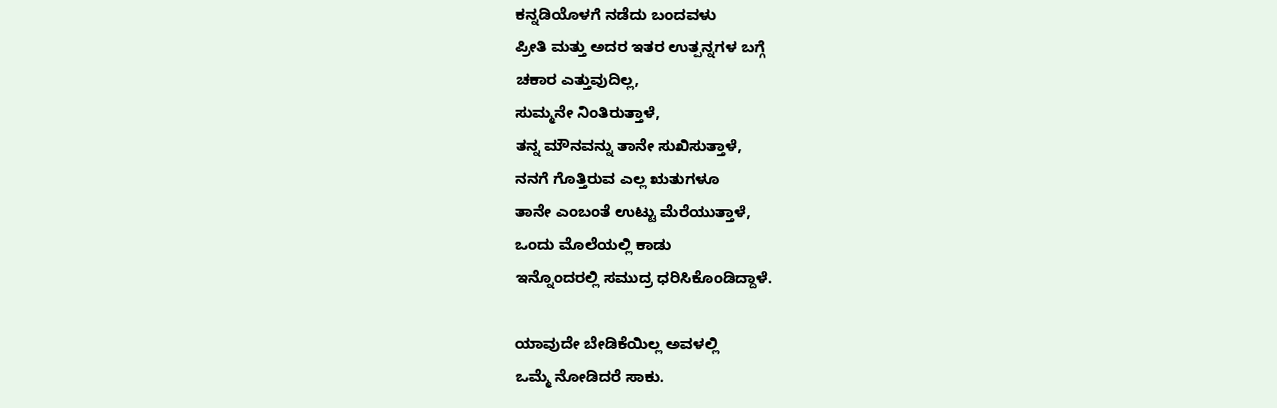ಕನ್ನಡಿಯೊಳಗೆ ನಡೆದು ಬಂದವಳು
ಪ್ರೀತಿ ಮತ್ತು ಅದರ ಇತರ ಉತ್ಪನ್ನಗಳ ಬಗ್ಗೆ
ಚಕಾರ ಎತ್ತುವುದಿಲ್ಲ,
ಸುಮ್ಮನೇ ನಿಂತಿರುತ್ತಾಳೆ,
ತನ್ನ ಮೌನವನ್ನು ತಾನೇ ಸುಖಿಸುತ್ತಾಳೆ,
ನನಗೆ ಗೊತ್ತಿರುವ ಎಲ್ಲ ಋತುಗಳೂ
ತಾನೇ ಎಂಬಂತೆ ಉಟ್ಟು ಮೆರೆಯುತ್ತಾಳೆ,
ಒಂದು ಮೊಲೆಯಲ್ಲಿ ಕಾಡು
ಇನ್ನೊಂದರಲ್ಲಿ ಸಮುದ್ರ ಧರಿಸಿಕೊಂಡಿದ್ದಾಳೆ.

ಯಾವುದೇ ಬೇಡಿಕೆಯಿಲ್ಲ ಅವಳಲ್ಲಿ
ಒಮ್ಮೆ ನೋಡಿದರೆ ಸಾಕು.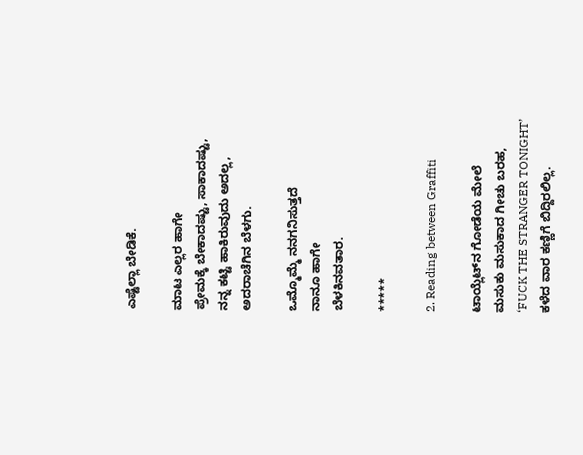ಎಷ್ಟೆಲ್ಲಾ ಬೇಡಿಕೆ.

ಮಾಟ ಎಲ್ಲರ ಹಾಗೇ
ಪ್ರೇಮಕ್ಕೆ ಬೇಕಾದಷ್ಟು, ಸಾಕಾದಷ್ಟು,
ನನ್ನ ಕಟ್ಟಿ ಹಾಕಿರುವುದು ಅದಲ್ಲ,
ಅದರಾಚೆಗಿನ ಬೆಳಗು.

ಒಮ್ಮೊಮ್ಮೆ ನನಗನಿಸುತ್ತದೆ
ನಾನೂ ಹಾಗೇ
ಬೆಳಕಿನವತಾರ.

*****

2. Reading between Graffiti

ಟಾಯ್ಲೆಟ್‌ನ ಗೋಡೆಯ ಮೇಲೆ
ಮಸುಕು ಮಸುಕಾದ ಗೀಚು ಬರಹ,
‘FUCK THE STRANGER TONIGHT’
ಕಳೆದ ವಾರ ಕಣ್ಣಿಗೆ ಬಿದ್ದಿರಲಿಲ್ಲ.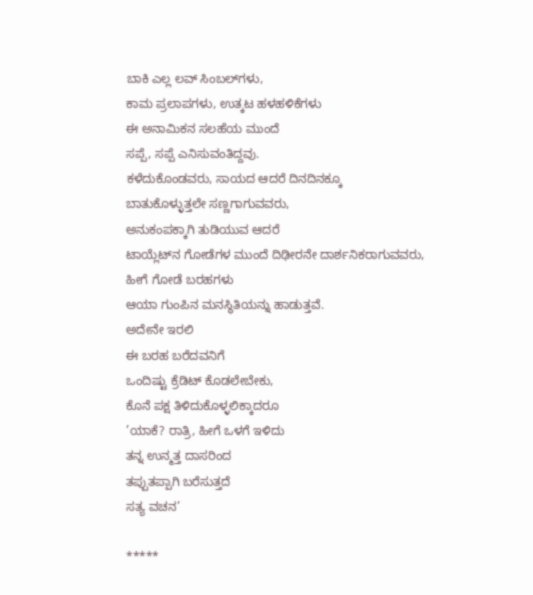ಬಾಕಿ ಎಲ್ಲ ಲವ್ ಸಿಂಬಲ್‌ಗಳು,
ಕಾಮ ಪ್ರಲಾಪಗಳು, ಉತ್ಕಟ ಹಳಹಳಿಕೆಗಳು
ಈ ಅನಾಮಿಕನ ಸಲಹೆಯ ಮುಂದೆ
ಸಪ್ಪೆ, ಸಪ್ಪೆ ಎನಿಸುವಂತಿದ್ದವು.
ಕಳೆದುಕೊಂಡವರು, ಸಾಯದ ಆದರೆ ದಿನದಿನಕ್ಕೂ
ಬಾತುಕೊಳ್ಳುತ್ತಲೇ ಸಣ್ಣಗಾಗುವವರು,
ಅನುಕಂಪಕ್ಕಾಗಿ ತುಡಿಯುವ ಆದರೆ
ಟಾಯ್ಲೆಟ್‌ನ ಗೋಡೆಗಳ ಮುಂದೆ ದಿಢೀರನೇ ದಾರ್ಶನಿಕರಾಗುವವರು,
ಹೀಗೆ ಗೋಡೆ ಬರಹಗಳು
ಆಯಾ ಗುಂಪಿನ ಮನಸ್ಥಿತಿಯನ್ನು ಹಾಡುತ್ತವೆ.
ಅದೇನೇ ಇರಲಿ
ಈ ಬರಹ ಬರೆದವನಿಗೆ
ಒಂದಿಷ್ಟು ಕ್ರೆಡಿಟ್ ಕೊಡಲೇಬೇಕು,
ಕೊನೆ ಪಕ್ಷ ತಿಳಿದುಕೊಳ್ಳಲಿಕ್ಕಾದರೂ
’ಯಾಕೆ? ರಾತ್ರಿ, ಹೀಗೆ ಒಳಗೆ ಇಳಿದು
ತನ್ನ ಉನ್ಮತ್ತ ದಾಸರಿಂದ
ತಪ್ಪುತಪ್ಪಾಗಿ ಬರೆಸುತ್ತದೆ
ಸತ್ಯ ವಚನ’

*****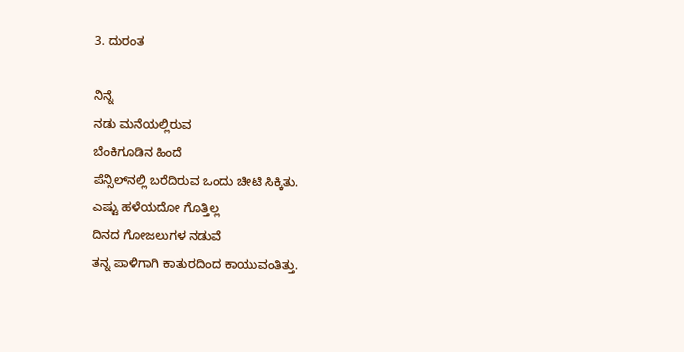3. ದುರಂತ

ನಿನ್ನೆ
ನಡು ಮನೆಯಲ್ಲಿರುವ
ಬೆಂಕಿಗೂಡಿನ ಹಿಂದೆ
ಪೆನ್ಸಿಲ್‌ನಲ್ಲಿ ಬರೆದಿರುವ ಒಂದು ಚೀಟಿ ಸಿಕ್ಕಿತು.
ಎಷ್ಟು ಹಳೆಯದೋ ಗೊತ್ತಿಲ್ಲ
ದಿನದ ಗೋಜಲುಗಳ ನಡುವೆ
ತನ್ನ ಪಾಳಿಗಾಗಿ ಕಾತುರದಿಂದ ಕಾಯುವಂತಿತ್ತು.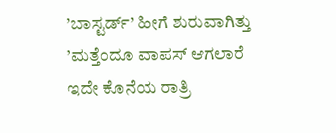’ಬಾಸ್ಟರ್ಡ್’ ಹೀಗೆ ಶುರುವಾಗಿತ್ತು
’ಮತ್ತೆಂದೂ ವಾಪಸ್ ಆಗಲಾರೆ
ಇದೇ ಕೊನೆಯ ರಾತ್ರಿ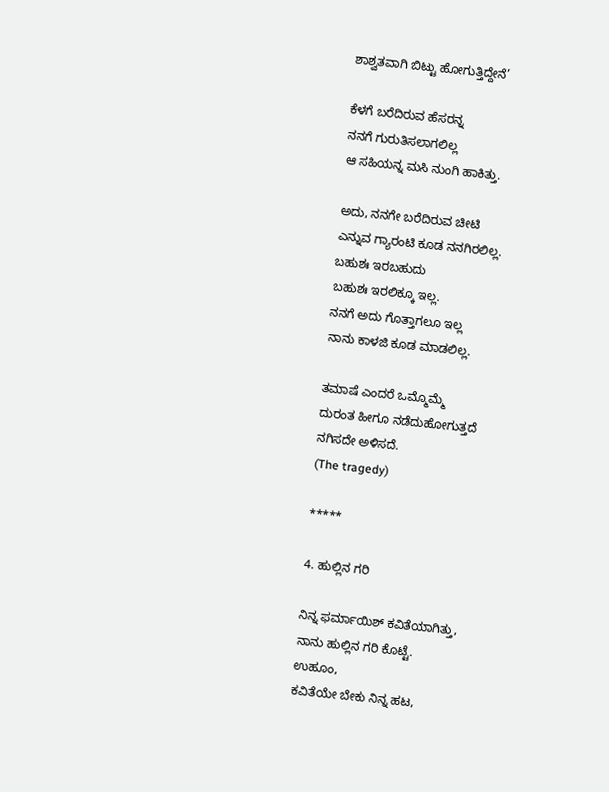ಶಾಶ್ವತವಾಗಿ ಬಿಟ್ಟು ಹೋಗುತ್ತಿದ್ದೇನೆ’

ಕೆಳಗೆ ಬರೆದಿರುವ ಹೆಸರನ್ನ
ನನಗೆ ಗುರುತಿಸಲಾಗಲಿಲ್ಲ
ಆ ಸಹಿಯನ್ನ ಮಸಿ ನುಂಗಿ ಹಾಕಿತ್ತು.

ಅದು, ನನಗೇ ಬರೆದಿರುವ ಚೀಟಿ
ಎನ್ನುವ ಗ್ಯಾರಂಟಿ ಕೂಡ ನನಗಿರಲಿಲ್ಲ.
ಬಹುಶಃ ಇರಬಹುದು
ಬಹುಶಃ ಇರಲಿಕ್ಕೂ ಇಲ್ಲ.
ನನಗೆ ಅದು ಗೊತ್ತಾಗಲೂ ಇಲ್ಲ
ನಾನು ಕಾಳಜಿ ಕೂಡ ಮಾಡಲಿಲ್ಲ.

ತಮಾಷೆ ಎಂದರೆ ಒಮ್ಮೊಮ್ಮೆ
ದುರಂತ ಹೀಗೂ ನಡೆದುಹೋಗುತ್ತದೆ
ನಗಿಸದೇ ಅಳಿಸದೆ.
(The tragedy)

*****

4. ಹುಲ್ಲಿನ ಗರಿ

ನಿನ್ನ ಫರ್ಮಾಯಿಶ್ ಕವಿತೆಯಾಗಿತ್ತು,
ನಾನು ಹುಲ್ಲಿನ ಗರಿ ಕೊಟ್ಟೆ.
ಉಹೂಂ,
ಕವಿತೆಯೇ ಬೇಕು ನಿನ್ನ ಹಟ,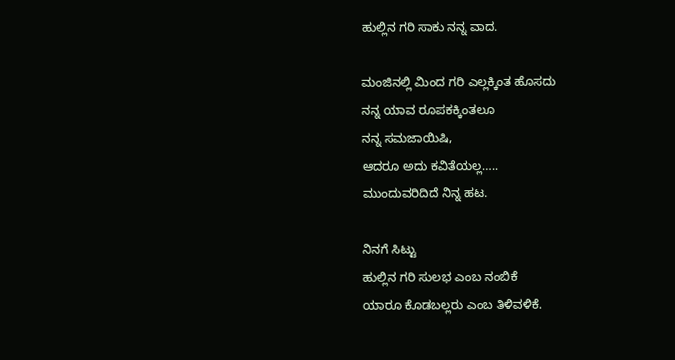ಹುಲ್ಲಿನ ಗರಿ ಸಾಕು ನನ್ನ ವಾದ.

ಮಂಜಿನಲ್ಲಿ ಮಿಂದ ಗರಿ ಎಲ್ಲಕ್ಕಿಂತ ಹೊಸದು
ನನ್ನ ಯಾವ ರೂಪಕಕ್ಕಿಂತಲೂ
ನನ್ನ ಸಮಜಾಯಿಷಿ,
ಆದರೂ ಅದು ಕವಿತೆಯಲ್ಲ…..
ಮುಂದುವರಿದಿದೆ ನಿನ್ನ ಹಟ.

ನಿನಗೆ ಸಿಟ್ಟು
ಹುಲ್ಲಿನ ಗರಿ ಸುಲಭ ಎಂಬ ನಂಬಿಕೆ
ಯಾರೂ ಕೊಡಬಲ್ಲರು ಎಂಬ ತಿಳಿವಳಿಕೆ.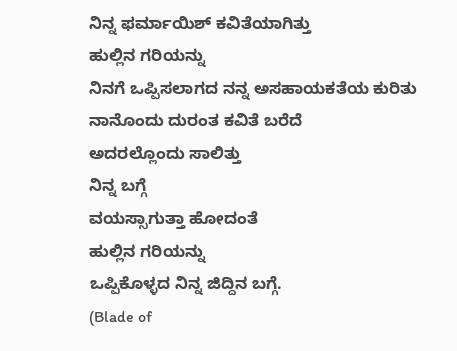ನಿನ್ನ ಫರ್ಮಾಯಿಶ್ ಕವಿತೆಯಾಗಿತ್ತು
ಹುಲ್ಲಿನ ಗರಿಯನ್ನು
ನಿನಗೆ ಒಪ್ಪಿಸಲಾಗದ ನನ್ನ ಅಸಹಾಯಕತೆಯ ಕುರಿತು
ನಾನೊಂದು ದುರಂತ ಕವಿತೆ ಬರೆದೆ
ಅದರಲ್ಲೊಂದು ಸಾಲಿತ್ತು
ನಿನ್ನ ಬಗ್ಗೆ
ವಯಸ್ಸಾಗುತ್ತಾ ಹೋದಂತೆ
ಹುಲ್ಲಿನ ಗರಿಯನ್ನು
ಒಪ್ಪಿಕೊಳ್ಳದ ನಿನ್ನ ಜಿದ್ದಿನ ಬಗ್ಗೆ.
(Blade of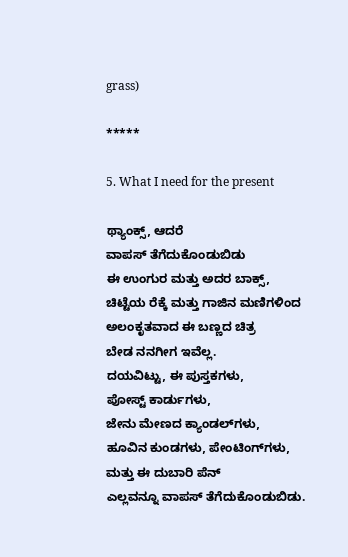grass)

*****

5. What I need for the present

ಥ್ಯಾಂಕ್ಸ್, ಆದರೆ
ವಾಪಸ್ ತೆಗೆದುಕೊಂಡುಬಿಡು
ಈ ಉಂಗುರ ಮತ್ತು ಅದರ ಬಾಕ್ಸ್,
ಚಿಟ್ಟೆಯ ರೆಕ್ಕೆ ಮತ್ತು ಗಾಜಿನ ಮಣಿಗಳಿಂದ
ಅಲಂಕೃತವಾದ ಈ ಬಣ್ಣದ ಚಿತ್ರ
ಬೇಡ ನನಗೀಗ ಇವೆಲ್ಲ.
ದಯವಿಟ್ಟು, ಈ ಪುಸ್ತಕಗಳು,
ಪೋಸ್ಟ್ ಕಾರ್ಡುಗಳು,
ಜೇನು ಮೇಣದ ಕ್ಯಾಂಡಲ್‌ಗಳು,
ಹೂವಿನ ಕುಂಡಗಳು, ಪೇಂಟಿಂಗ್‌ಗಳು,
ಮತ್ತು ಈ ದುಬಾರಿ ಪೆನ್
ಎಲ್ಲವನ್ನೂ ವಾಪಸ್ ತೆಗೆದುಕೊಂಡುಬಿಡು.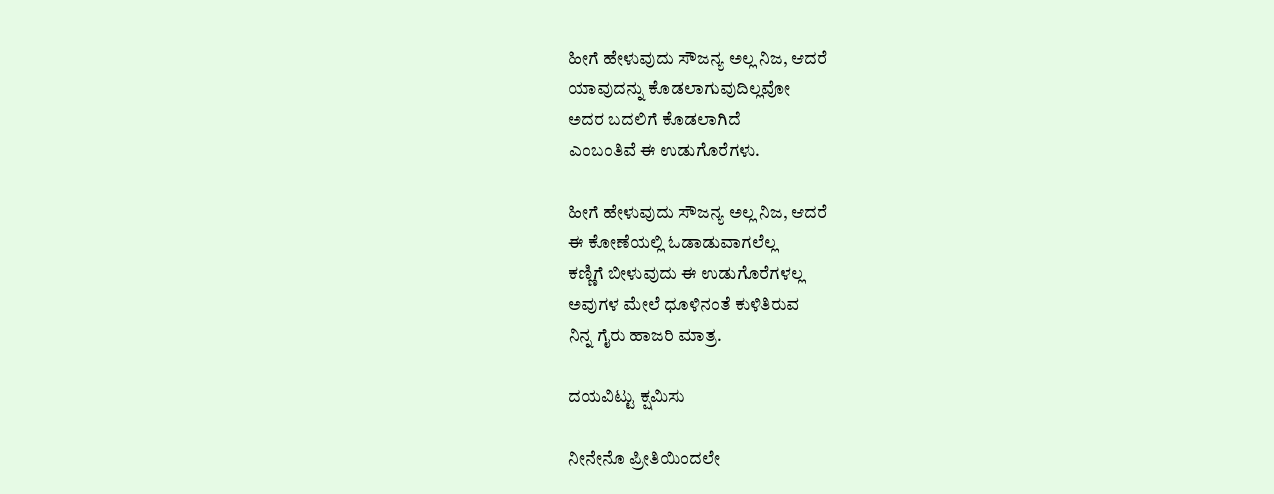ಹೀಗೆ ಹೇಳುವುದು ಸೌಜನ್ಯ ಅಲ್ಲ ನಿಜ, ಆದರೆ
ಯಾವುದನ್ನು ಕೊಡಲಾಗುವುದಿಲ್ಲವೋ
ಅದರ ಬದಲಿಗೆ ಕೊಡಲಾಗಿದೆ
ಎಂಬಂತಿವೆ ಈ ಉಡುಗೊರೆಗಳು.

ಹೀಗೆ ಹೇಳುವುದು ಸೌಜನ್ಯ ಅಲ್ಲ ನಿಜ, ಆದರೆ
ಈ ಕೋಣೆಯಲ್ಲಿ ಓಡಾಡುವಾಗಲೆಲ್ಲ
ಕಣ್ಣಿಗೆ ಬೀಳುವುದು ಈ ಉಡುಗೊರೆಗಳಲ್ಲ
ಅವುಗಳ ಮೇಲೆ ಧೂಳಿನಂತೆ ಕುಳಿತಿರುವ
ನಿನ್ನ ಗೈರು ಹಾಜರಿ ಮಾತ್ರ.

ದಯವಿಟ್ಟು ಕ್ಷಮಿಸು

ನೀನೇನೊ ಪ್ರೀತಿಯಿಂದಲೇ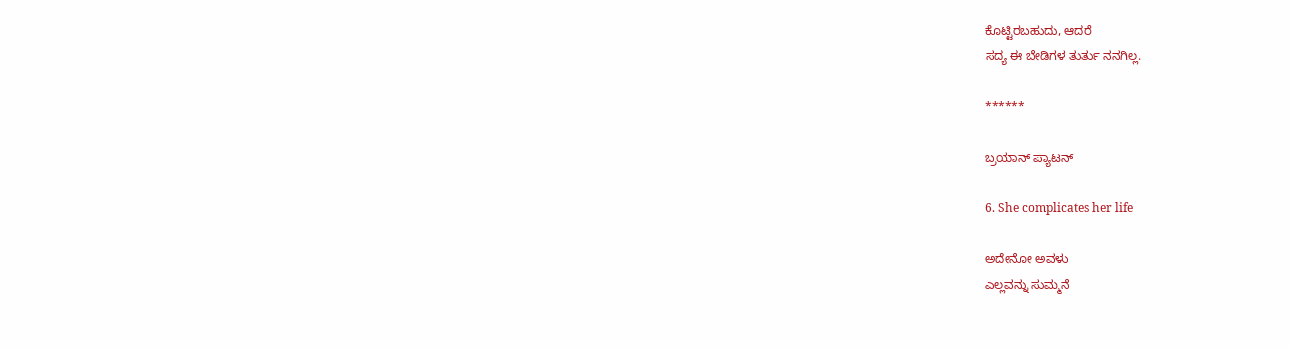ಕೊಟ್ಟಿರಬಹುದು, ಆದರೆ
ಸದ್ಯ ಈ ಬೇಡಿಗಳ ತುರ್ತು ನನಗಿಲ್ಲ.

******

ಬ್ರಯಾನ್ ಪ್ಯಾಟನ್

6. She complicates her life

ಅದೇನೋ ಅವಳು
ಎಲ್ಲವನ್ನು ಸುಮ್ಮನೆ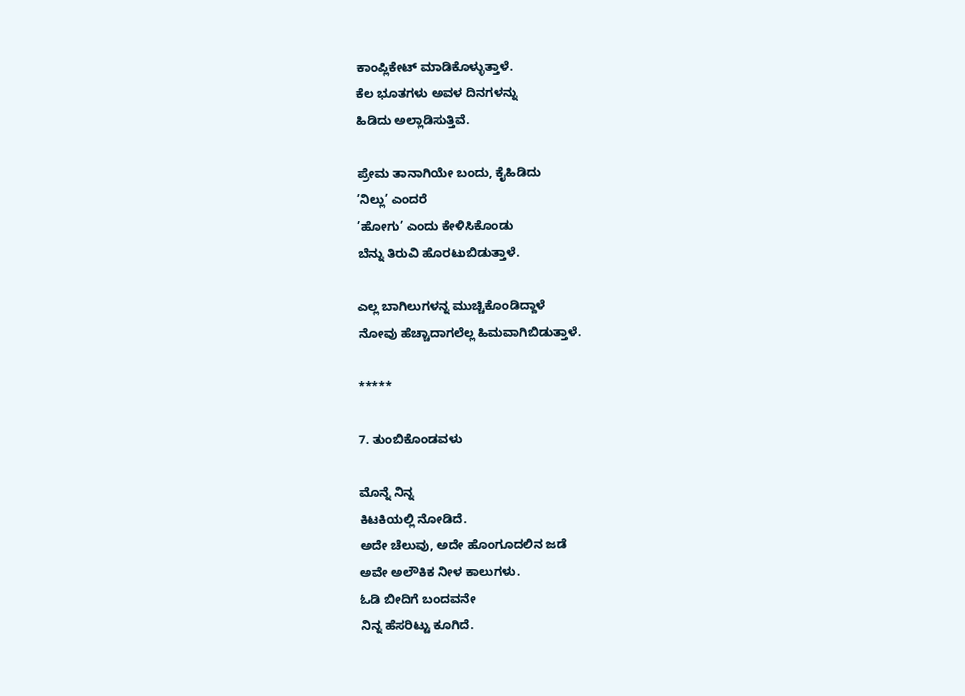ಕಾಂಪ್ಲಿಕೇಟ್ ಮಾಡಿಕೊಳ್ಳುತ್ತಾಳೆ.
ಕೆಲ ಭೂತಗಳು ಅವಳ ದಿನಗಳನ್ನು
ಹಿಡಿದು ಅಲ್ಲಾಡಿಸುತ್ತಿವೆ.

ಪ್ರೇಮ ತಾನಾಗಿಯೇ ಬಂದು, ಕೈಹಿಡಿದು
’ನಿಲ್ಲು’ ಎಂದರೆ
’ಹೋಗು’ ಎಂದು ಕೇಳಿಸಿಕೊಂಡು
ಬೆನ್ನು ತಿರುವಿ ಹೊರಟುಬಿಡುತ್ತಾಳೆ.

ಎಲ್ಲ ಬಾಗಿಲುಗಳನ್ನ ಮುಚ್ಚಿಕೊಂಡಿದ್ದಾಳೆ
ನೋವು ಹೆಚ್ಚಾದಾಗಲೆಲ್ಲ ಹಿಮವಾಗಿಬಿಡುತ್ತಾಳೆ.

*****

7. ತುಂಬಿಕೊಂಡವಳು

ಮೊನ್ನೆ ನಿನ್ನ
ಕಿಟಕಿಯಲ್ಲಿ ನೋಡಿದೆ.
ಅದೇ ಚೆಲುವು, ಅದೇ ಹೊಂಗೂದಲಿನ ಜಡೆ
ಅವೇ ಅಲೌಕಿಕ ನೀಳ ಕಾಲುಗಳು.
ಓಡಿ ಬೀದಿಗೆ ಬಂದವನೇ
ನಿನ್ನ ಹೆಸರಿಟ್ಟು ಕೂಗಿದೆ.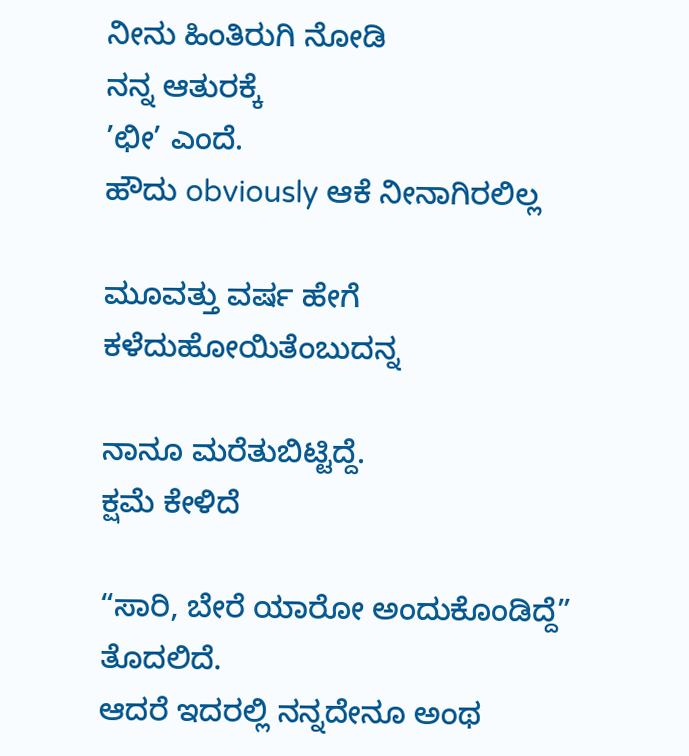ನೀನು ಹಿಂತಿರುಗಿ ನೋಡಿ
ನನ್ನ ಆತುರಕ್ಕೆ
’ಛೀ’ ಎಂದೆ.
ಹೌದು obviously ಆಕೆ ನೀನಾಗಿರಲಿಲ್ಲ

ಮೂವತ್ತು ವರ್ಷ ಹೇಗೆ ಕಳೆದುಹೋಯಿತೆಂಬುದನ್ನ

ನಾನೂ ಮರೆತುಬಿಟ್ಟಿದ್ದೆ.
ಕ್ಷಮೆ ಕೇಳಿದೆ

“ಸಾರಿ, ಬೇರೆ ಯಾರೋ ಅಂದುಕೊಂಡಿದ್ದೆ” ತೊದಲಿದೆ.
ಆದರೆ ಇದರಲ್ಲಿ ನನ್ನದೇನೂ ಅಂಥ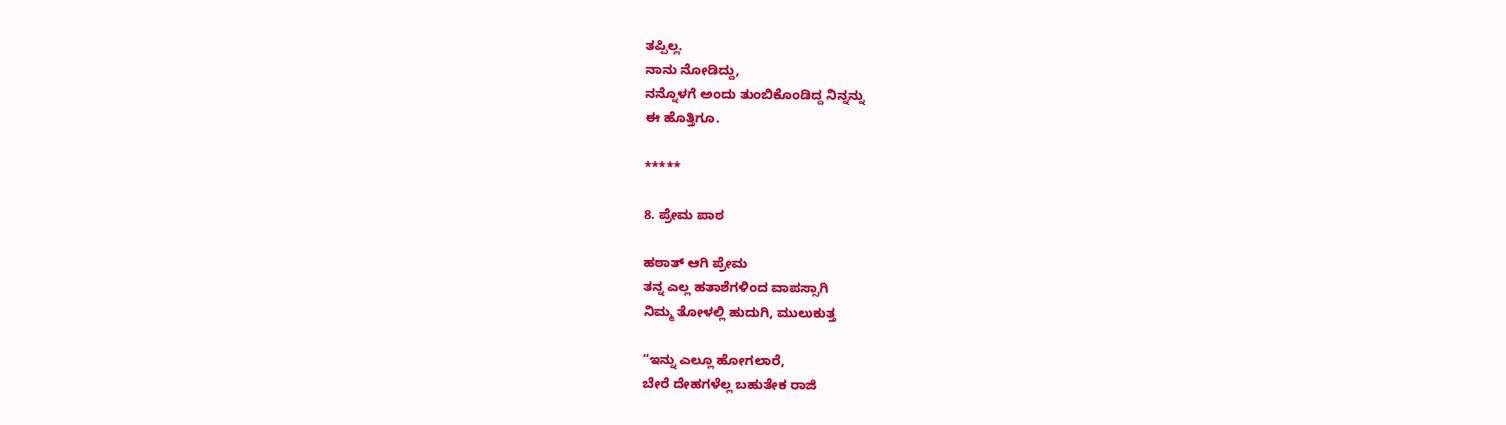ತಪ್ಪಿಲ್ಲ.
ನಾನು ನೋಡಿದ್ದು,
ನನ್ನೊಳಗೆ ಅಂದು ತುಂಬಿಕೊಂಡಿದ್ದ ನಿನ್ನನ್ನು
ಈ ಹೊತ್ತಿಗೂ.

*****

8. ಪ್ರೇಮ ಪಾಠ

ಹಠಾತ್ ಆಗಿ ಪ್ರೇಮ
ತನ್ನ ಎಲ್ಲ ಹತಾಶೆಗಳಿಂದ ವಾಪಸ್ಸಾಗಿ
ನಿಮ್ಮ ತೋಳಲ್ಲಿ ಹುದುಗಿ, ಮುಲುಕುತ್ತ

“ಇನ್ನು ಎಲ್ಲೂ ಹೋಗಲಾರೆ,
ಬೇರೆ ದೇಹಗಳೆಲ್ಲ ಬಹುತೇಕ ರಾಜಿ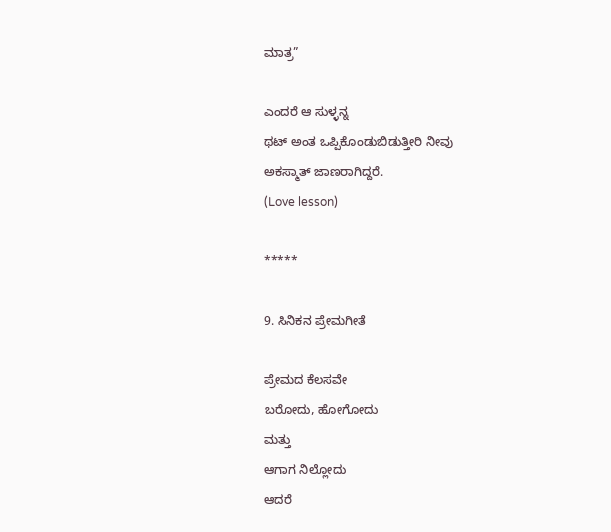ಮಾತ್ರ”

ಎಂದರೆ ಆ ಸುಳ್ಳನ್ನ
ಥಟ್ ಅಂತ ಒಪ್ಪಿಕೊಂಡುಬಿಡುತ್ತೀರಿ ನೀವು
ಅಕಸ್ಮಾತ್ ಜಾಣರಾಗಿದ್ದರೆ.
(Love lesson)

*****

9. ಸಿನಿಕನ ಪ್ರೇಮಗೀತೆ

ಪ್ರೇಮದ ಕೆಲಸವೇ
ಬರೋದು, ಹೋಗೋದು
ಮತ್ತು
ಆಗಾಗ ನಿಲ್ಲೋದು
ಆದರೆ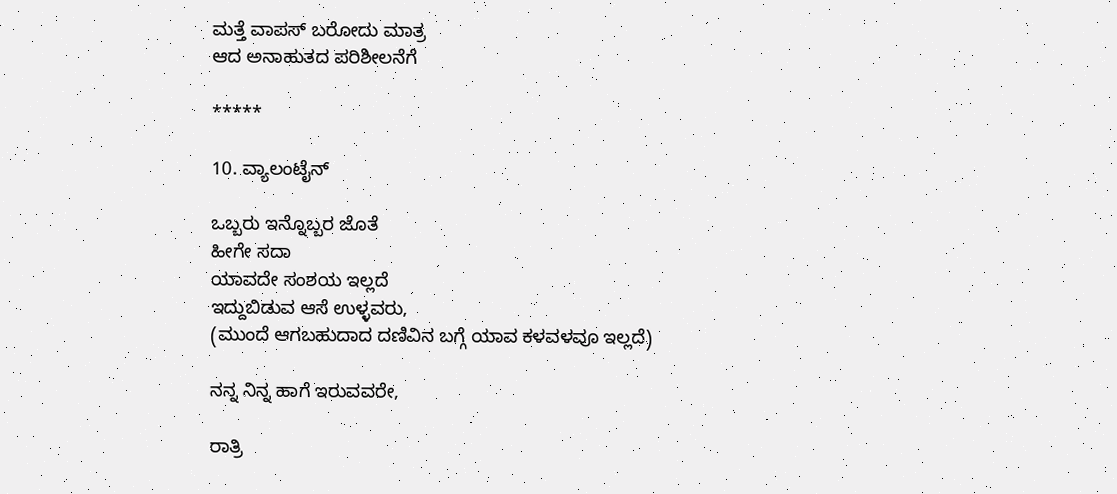ಮತ್ತೆ ವಾಪಸ್ ಬರೋದು ಮಾತ್ರ
ಆದ ಅನಾಹುತದ ಪರಿಶೀಲನೆಗೆ

*****

10. ವ್ಯಾಲಂಟೈನ್

ಒಬ್ಬರು ಇನ್ನೊಬ್ಬರ ಜೊತೆ
ಹೀಗೇ ಸದಾ
ಯಾವದೇ ಸಂಶಯ ಇಲ್ಲದೆ
ಇದ್ದುಬಿಡುವ ಆಸೆ ಉಳ್ಳವರು,
(ಮುಂದೆ ಆಗಬಹುದಾದ ದಣಿವಿನ ಬಗ್ಗೆ ಯಾವ ಕಳವಳವೂ ಇಲ್ಲದೆ)

ನನ್ನ ನಿನ್ನ ಹಾಗೆ ಇರುವವರೇ,

ರಾತ್ರಿ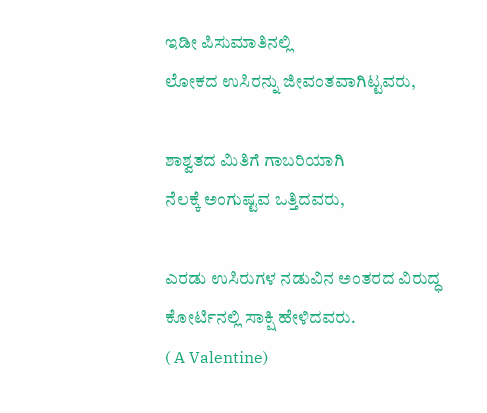ಇಡೀ ಪಿಸುಮಾತಿನಲ್ಲಿ
ಲೋಕದ ಉಸಿರನ್ನು ಜೀವಂತವಾಗಿಟ್ಟವರು,

ಶಾಶ್ವತದ ಮಿತಿಗೆ ಗಾಬರಿಯಾಗಿ
ನೆಲಕ್ಕೆ ಅಂಗುಷ್ಟವ ಒತ್ತಿದವರು,

ಎರಡು ಉಸಿರುಗಳ ನಡುವಿನ ಅಂತರದ ವಿರುದ್ಧ
ಕೋರ್ಟಿನಲ್ಲಿ ಸಾಕ್ಷಿ ಹೇಳಿದವರು.
( A Valentine)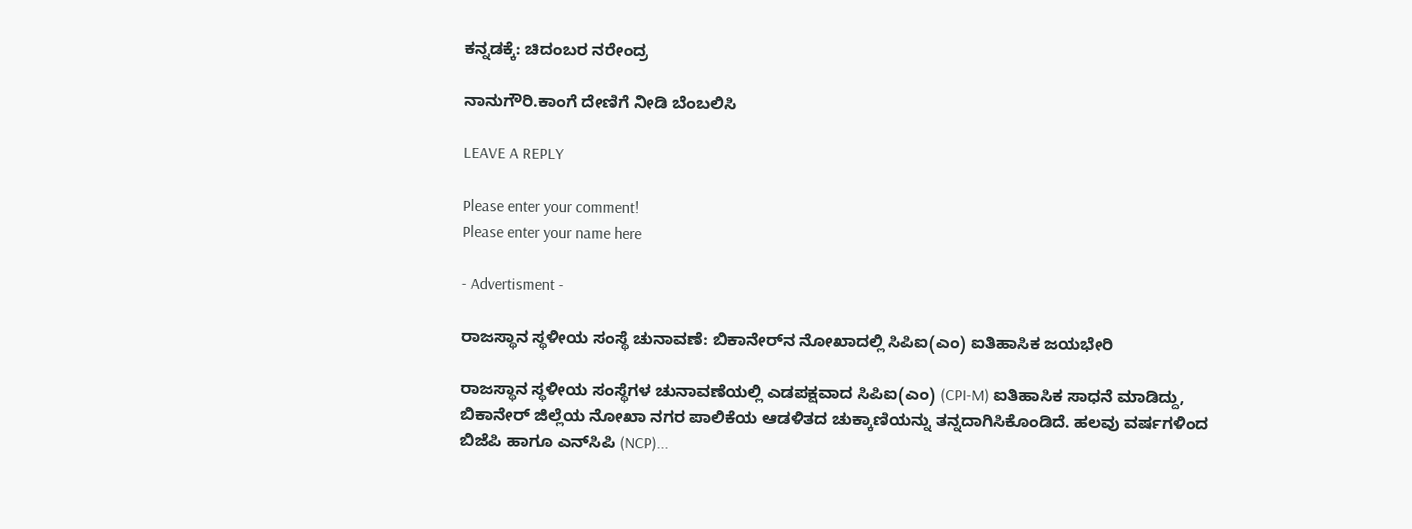ಕನ್ನಡಕ್ಕೆ: ಚಿದಂಬರ ನರೇಂದ್ರ

ನಾನುಗೌರಿ.ಕಾಂಗೆ ದೇಣಿಗೆ ನೀಡಿ ಬೆಂಬಲಿಸಿ

LEAVE A REPLY

Please enter your comment!
Please enter your name here

- Advertisment -

ರಾಜಸ್ಥಾನ ಸ್ಥಳೀಯ ಸಂಸ್ಥೆ ಚುನಾವಣೆ: ಬಿಕಾನೇರ್‌ನ ನೋಖಾದಲ್ಲಿ ಸಿಪಿಐ(ಎಂ) ಐತಿಹಾಸಿಕ ಜಯಭೇರಿ

ರಾಜಸ್ಥಾನ ಸ್ಥಳೀಯ ಸಂಸ್ಥೆಗಳ ಚುನಾವಣೆಯಲ್ಲಿ ಎಡಪಕ್ಷವಾದ ಸಿಪಿಐ(ಎಂ) (CPI-M) ಐತಿಹಾಸಿಕ ಸಾಧನೆ ಮಾಡಿದ್ದು, ಬಿಕಾನೇರ್ ಜಿಲ್ಲೆಯ ನೋಖಾ ನಗರ ಪಾಲಿಕೆಯ ಆಡಳಿತದ ಚುಕ್ಕಾಣಿಯನ್ನು ತನ್ನದಾಗಿಸಿಕೊಂಡಿದೆ. ಹಲವು ವರ್ಷಗಳಿಂದ ಬಿಜೆಪಿ ಹಾಗೂ ಎನ್‌ಸಿಪಿ (NCP)...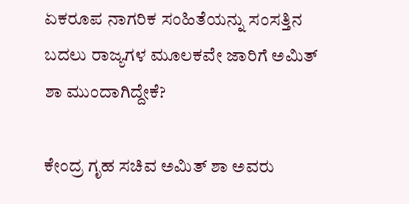ಏಕರೂಪ ನಾಗರಿಕ ಸಂಹಿತೆಯನ್ನು ಸಂಸತ್ತಿನ ಬದಲು ರಾಜ್ಯಗಳ ಮೂಲಕವೇ ಜಾರಿಗೆ ಅಮಿತ್ ಶಾ ಮುಂದಾಗಿದ್ದೇಕೆ?

ಕೇಂದ್ರ ಗೃಹ ಸಚಿವ ಅಮಿತ್ ಶಾ ಅವರು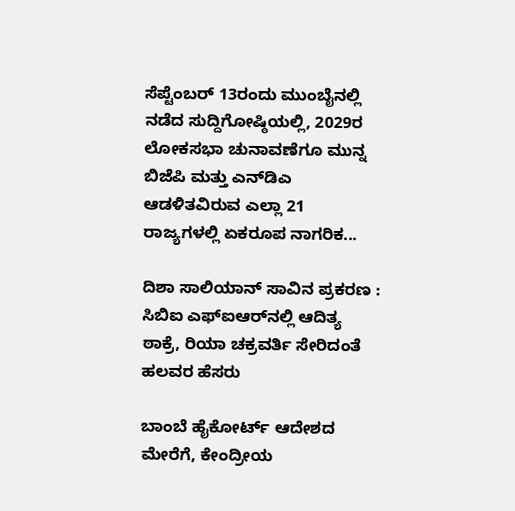ಸೆಪ್ಟೆಂಬರ್ 13ರಂದು ಮುಂಬೈನಲ್ಲಿ ನಡೆದ ಸುದ್ದಿಗೋಷ್ಠಿಯಲ್ಲಿ, 2029ರ ಲೋಕಸಭಾ ಚುನಾವಣೆಗೂ ಮುನ್ನ ಬಿಜೆಪಿ ಮತ್ತು ಎನ್‌ಡಿಎ ಆಡಳಿತವಿರುವ ಎಲ್ಲಾ 21 ರಾಜ್ಯಗಳಲ್ಲಿ ಏಕರೂಪ ನಾಗರಿಕ...

ದಿಶಾ ಸಾಲಿಯಾನ್ ಸಾವಿನ ಪ್ರಕರಣ : ಸಿಬಿಐ ಎಫ್ಐಆರ್‌ನಲ್ಲಿ ಆದಿತ್ಯ ಠಾಕ್ರೆ, ರಿಯಾ ಚಕ್ರವರ್ತಿ ಸೇರಿದಂತೆ ಹಲವರ ಹೆಸರು

ಬಾಂಬೆ ಹೈಕೋರ್ಟ್ ಆದೇಶದ ಮೇರೆಗೆ, ಕೇಂದ್ರೀಯ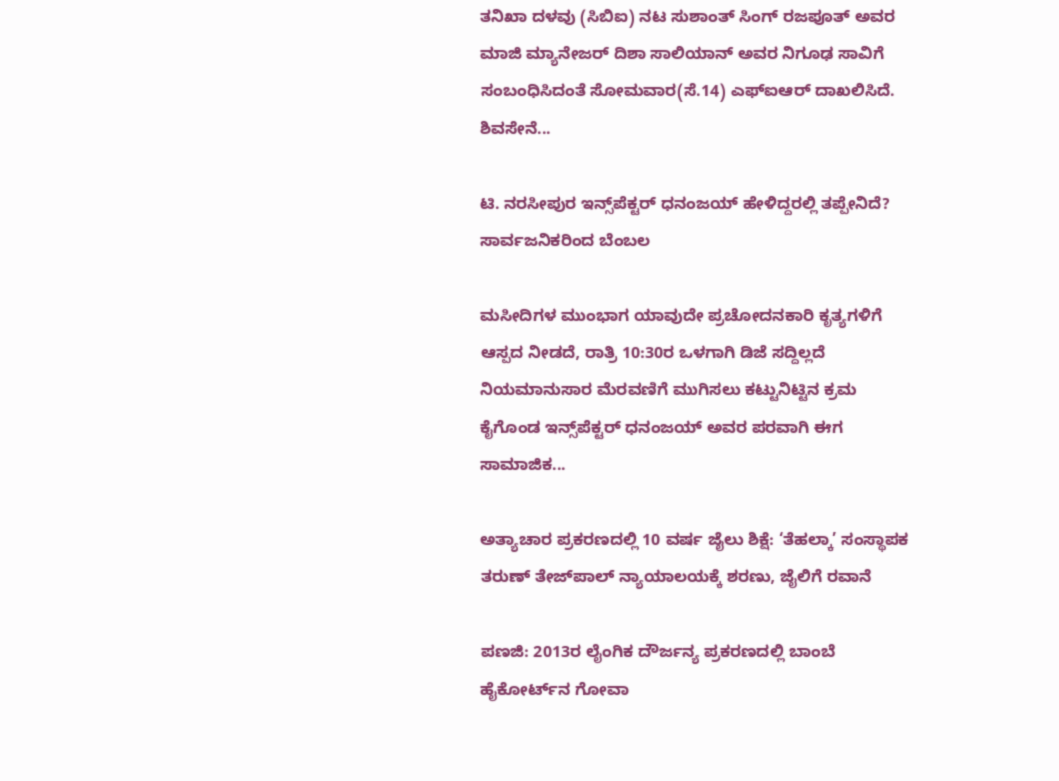ತನಿಖಾ ದಳವು (ಸಿಬಿಐ) ನಟ ಸುಶಾಂತ್ ಸಿಂಗ್ ರಜಪೂತ್ ಅವರ ಮಾಜಿ ಮ್ಯಾನೇಜರ್ ದಿಶಾ ಸಾಲಿಯಾನ್ ಅವರ ನಿಗೂಢ ಸಾವಿಗೆ ಸಂಬಂಧಿಸಿದಂತೆ ಸೋಮವಾರ(ಸೆ.14) ಎಫ್‌ಐಆರ್ ದಾಖಲಿಸಿದೆ. ಶಿವಸೇನೆ...

ಟಿ. ನರಸೀಪುರ ಇನ್ಸ್‌ಪೆಕ್ಟರ್‌ ಧನಂಜಯ್‌ ಹೇಳಿದ್ದರಲ್ಲಿ ತಪ್ಪೇನಿದೆ? ಸಾರ್ವಜನಿಕರಿಂದ ಬೆಂಬಲ

ಮಸೀದಿಗಳ ಮುಂಭಾಗ ಯಾವುದೇ ಪ್ರಚೋದನಕಾರಿ ಕೃತ್ಯಗಳಿಗೆ ಆಸ್ಪದ ನೀಡದೆ, ರಾತ್ರಿ 10:30ರ ಒಳಗಾಗಿ ಡಿಜೆ ಸದ್ದಿಲ್ಲದೆ ನಿಯಮಾನುಸಾರ ಮೆರವಣಿಗೆ ಮುಗಿಸಲು ಕಟ್ಟುನಿಟ್ಟಿನ ಕ್ರಮ ಕೈಗೊಂಡ ಇನ್ಸ್‌ಪೆಕ್ಟರ್ ಧನಂಜಯ್ ಅವರ ಪರವಾಗಿ ಈಗ ಸಾಮಾಜಿಕ...

ಅತ್ಯಾಚಾರ ಪ್ರಕರಣದಲ್ಲಿ 10 ವರ್ಷ ಜೈಲು ಶಿಕ್ಷೆ: ‘ತೆಹಲ್ಕಾ’ ಸಂಸ್ಥಾಪಕ ತರುಣ್ ತೇಜ್‌ಪಾಲ್ ನ್ಯಾಯಾಲಯಕ್ಕೆ ಶರಣು, ಜೈಲಿಗೆ ರವಾನೆ

ಪಣಜಿ: 2013ರ ಲೈಂಗಿಕ ದೌರ್ಜನ್ಯ ಪ್ರಕರಣದಲ್ಲಿ ಬಾಂಬೆ ಹೈಕೋರ್ಟ್‌ನ ಗೋವಾ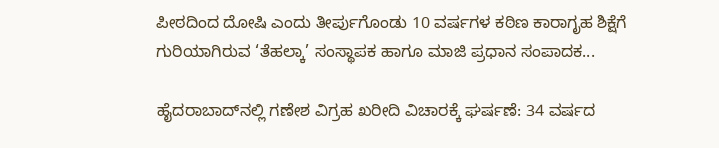ಪೀಠದಿಂದ ದೋಷಿ ಎಂದು ತೀರ್ಪುಗೊಂಡು 10 ವರ್ಷಗಳ ಕಠಿಣ ಕಾರಾಗೃಹ ಶಿಕ್ಷೆಗೆ ಗುರಿಯಾಗಿರುವ ‘ತೆಹಲ್ಕಾ’ ಸಂಸ್ಥಾಪಕ ಹಾಗೂ ಮಾಜಿ ಪ್ರಧಾನ ಸಂಪಾದಕ...

ಹೈದರಾಬಾದ್‌ನಲ್ಲಿ ಗಣೇಶ ವಿಗ್ರಹ ಖರೀದಿ ವಿಚಾರಕ್ಕೆ ಘರ್ಷಣೆ: 34 ವರ್ಷದ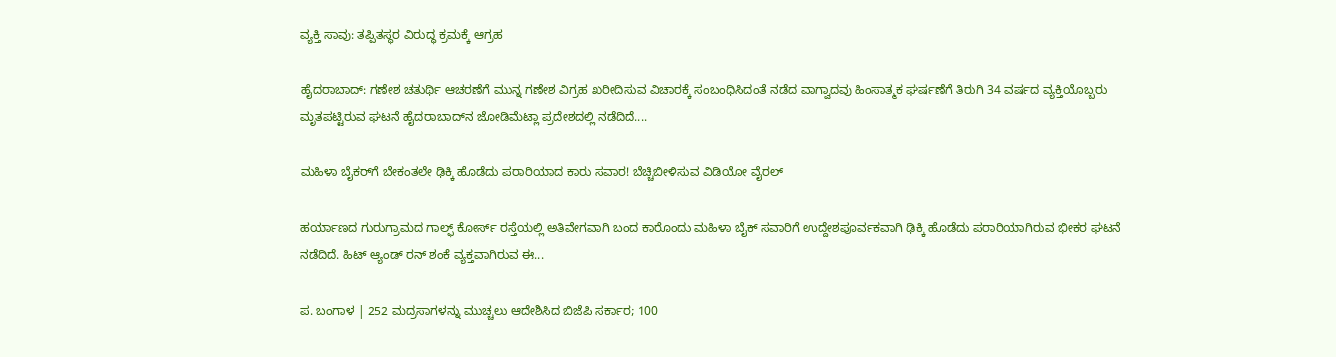ವ್ಯಕ್ತಿ ಸಾವು: ತಪ್ಪಿತಸ್ಥರ ವಿರುದ್ಧ ಕ್ರಮಕ್ಕೆ ಆಗ್ರಹ

ಹೈದರಾಬಾದ್: ಗಣೇಶ ಚತುರ್ಥಿ ಆಚರಣೆಗೆ ಮುನ್ನ ಗಣೇಶ ವಿಗ್ರಹ ಖರೀದಿಸುವ ವಿಚಾರಕ್ಕೆ ಸಂಬಂಧಿಸಿದಂತೆ ನಡೆದ ವಾಗ್ವಾದವು ಹಿಂಸಾತ್ಮಕ ಘರ್ಷಣೆಗೆ ತಿರುಗಿ 34 ವರ್ಷದ ವ್ಯಕ್ತಿಯೊಬ್ಬರು ಮೃತಪಟ್ಟಿರುವ ಘಟನೆ ಹೈದರಾಬಾದ್‌ನ ಜೋಡಿಮೆಟ್ಲಾ ಪ್ರದೇಶದಲ್ಲಿ ನಡೆದಿದೆ....

ಮಹಿಳಾ ಬೈಕರ್‌ಗೆ ಬೇಕಂತಲೇ ಢಿಕ್ಕಿ ಹೊಡೆದು ಪರಾರಿಯಾದ ಕಾರು ಸವಾರ! ಬೆಚ್ಚಿಬೀಳಿಸುವ ವಿಡಿಯೋ ವೈರಲ್

ಹರ್ಯಾಣದ ಗುರುಗ್ರಾಮದ ಗಾಲ್ಫ್ ಕೋರ್ಸ್ ರಸ್ತೆಯಲ್ಲಿ ಅತಿವೇಗವಾಗಿ ಬಂದ ಕಾರೊಂದು ಮಹಿಳಾ ಬೈಕ್ ಸವಾರಿಗೆ ಉದ್ದೇಶಪೂರ್ವಕವಾಗಿ ಢಿಕ್ಕಿ ಹೊಡೆದು ಪರಾರಿಯಾಗಿರುವ ಭೀಕರ ಘಟನೆ ನಡೆದಿದೆ. ಹಿಟ್ ಆ್ಯಂಡ್ ರನ್ ಶಂಕೆ ವ್ಯಕ್ತವಾಗಿರುವ ಈ...

ಪ. ಬಂಗಾಳ | 252 ಮದ್ರಸಾಗಳನ್ನು ಮುಚ್ಚಲು ಆದೇಶಿಸಿದ ಬಿಜೆಪಿ ಸರ್ಕಾರ; 100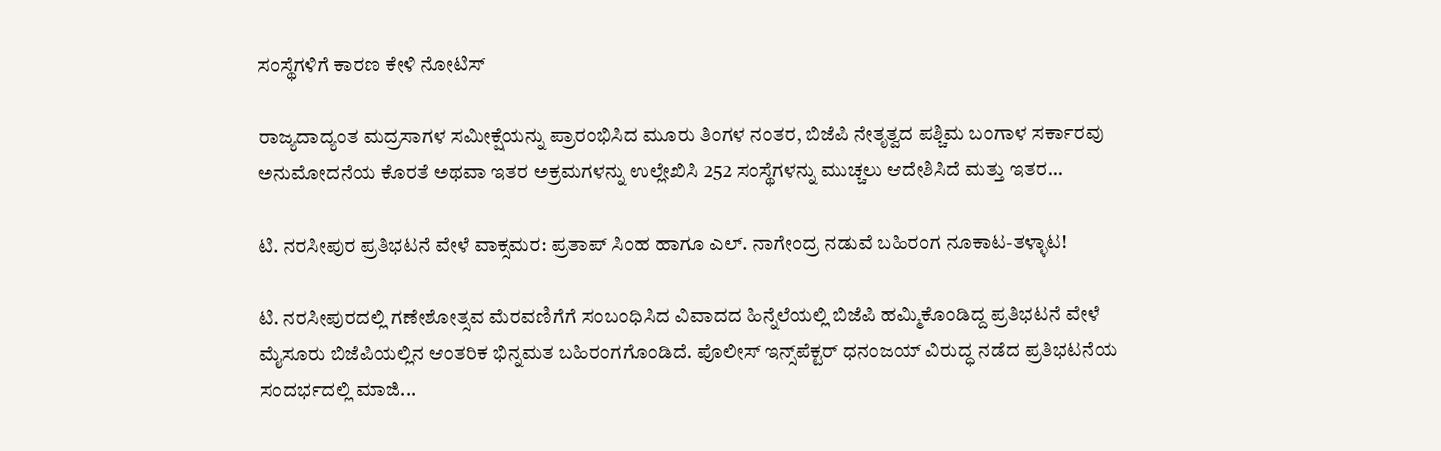ಸಂಸ್ಥೆಗಳಿಗೆ ಕಾರಣ ಕೇಳಿ ನೋಟಿಸ್

ರಾಜ್ಯದಾದ್ಯಂತ ಮದ್ರಸಾಗಳ ಸಮೀಕ್ಷೆಯನ್ನು ಪ್ರಾರಂಭಿಸಿದ ಮೂರು ತಿಂಗಳ ನಂತರ, ಬಿಜೆಪಿ ನೇತೃತ್ವದ ಪಶ್ಚಿಮ ಬಂಗಾಳ ಸರ್ಕಾರವು ಅನುಮೋದನೆಯ ಕೊರತೆ ಅಥವಾ ಇತರ ಅಕ್ರಮಗಳನ್ನು ಉಲ್ಲೇಖಿಸಿ 252 ಸಂಸ್ಥೆಗಳನ್ನು ಮುಚ್ಚಲು ಆದೇಶಿಸಿದೆ ಮತ್ತು ಇತರ...

ಟಿ. ನರಸೀಪುರ ಪ್ರತಿಭಟನೆ ವೇಳೆ ವಾಕ್ಸಮರ: ಪ್ರತಾಪ್ ಸಿಂಹ ಹಾಗೂ ಎಲ್. ನಾಗೇಂದ್ರ ನಡುವೆ ಬಹಿರಂಗ ನೂಕಾಟ-ತಳ್ಳಾಟ!

ಟಿ. ನರಸೀಪುರದಲ್ಲಿ ಗಣೇಶೋತ್ಸವ ಮೆರವಣಿಗೆಗೆ ಸಂಬಂಧಿಸಿದ ವಿವಾದದ ಹಿನ್ನೆಲೆಯಲ್ಲಿ ಬಿಜೆಪಿ ಹಮ್ಮಿಕೊಂಡಿದ್ದ ಪ್ರತಿಭಟನೆ ವೇಳೆ ಮೈಸೂರು ಬಿಜೆಪಿಯಲ್ಲಿನ ಆಂತರಿಕ ಭಿನ್ನಮತ ಬಹಿರಂಗಗೊಂಡಿದೆ. ಪೊಲೀಸ್ ಇನ್ಸ್‌ಪೆಕ್ಟರ್ ಧನಂಜಯ್ ವಿರುದ್ಧ ನಡೆದ ಪ್ರತಿಭಟನೆಯ ಸಂದರ್ಭದಲ್ಲಿ ಮಾಜಿ...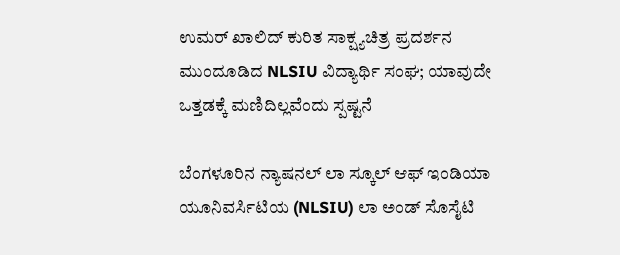ಉಮರ್ ಖಾಲಿದ್ ಕುರಿತ ಸಾಕ್ಷ್ಯಚಿತ್ರ ಪ್ರದರ್ಶನ ಮುಂದೂಡಿದ NLSIU ವಿದ್ಯಾರ್ಥಿ ಸಂಘ; ಯಾವುದೇ ಒತ್ತಡಕ್ಕೆ ಮಣಿದಿಲ್ಲವೆಂದು ಸ್ಪಷ್ಟನೆ

ಬೆಂಗಳೂರಿನ ನ್ಯಾಷನಲ್ ಲಾ ಸ್ಕೂಲ್ ಆಫ್ ಇಂಡಿಯಾ ಯೂನಿವರ್ಸಿಟಿಯ (NLSIU) ಲಾ ಅಂಡ್ ಸೊಸೈಟಿ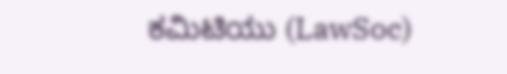ಕಮಿಟಿಯು (LawSoc)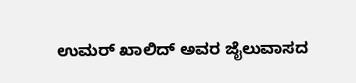ಉಮರ್ ಖಾಲಿದ್ ಅವರ ಜೈಲುವಾಸದ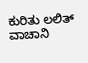ಕುರಿತು ಲಲಿತ್ ವಾಚಾನಿ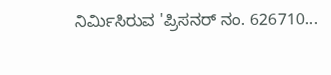ನಿರ್ಮಿಸಿರುವ 'ಪ್ರಿಸನರ್ ನಂ. 626710...